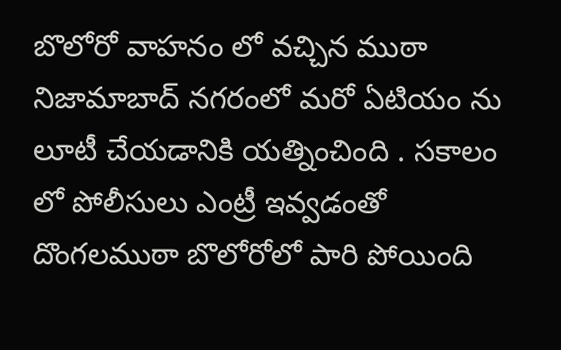బొలోరో వాహనం లో వచ్చిన ముఠా నిజామాబాద్ నగరంలో మరో ఏటియం ను లూటీ చేయడానికి యత్నించింది . సకాలం లో పోలీసులు ఎంట్రీ ఇవ్వడంతో దొంగలముఠా బొలోరోలో పారి పోయింది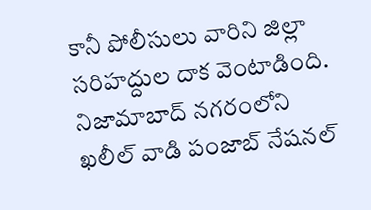కానీ పోలీసులు వారిని జిల్లా సరిహద్దుల దాక వెంటాడింది.
నిజామాబాద్ నగరంలోని ఖలీల్ వాడి పంజాబ్ నేషనల్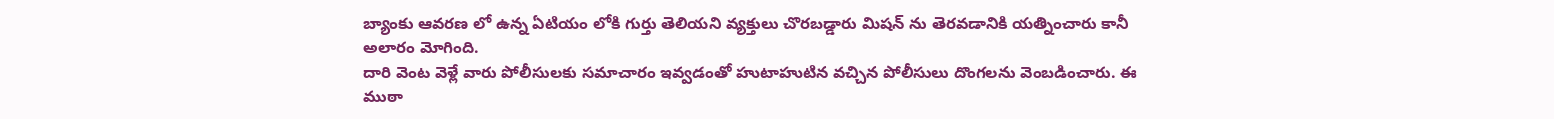బ్యాంకు ఆవరణ లో ఉన్న ఏటియం లోకి గుర్తు తెలియని వ్యక్తులు చొరబడ్డారు మిషన్ ను తెరవడానికి యత్నించారు కానీ అలారం మోగింది.
దారి వెంట వెళ్లే వారు పోలీసులకు సమాచారం ఇవ్వడంతో హుటాహుటిన వచ్చిన పోలీసులు దొంగలను వెంబడించారు. ఈ ముఠా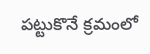పట్టుకొనే క్రమంలో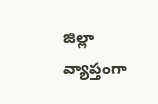జిల్లా వ్యాప్తంగా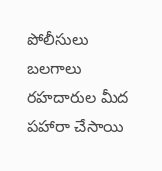పోలీసులు బలగాలు రహదారుల మీద పహారా చేసాయి